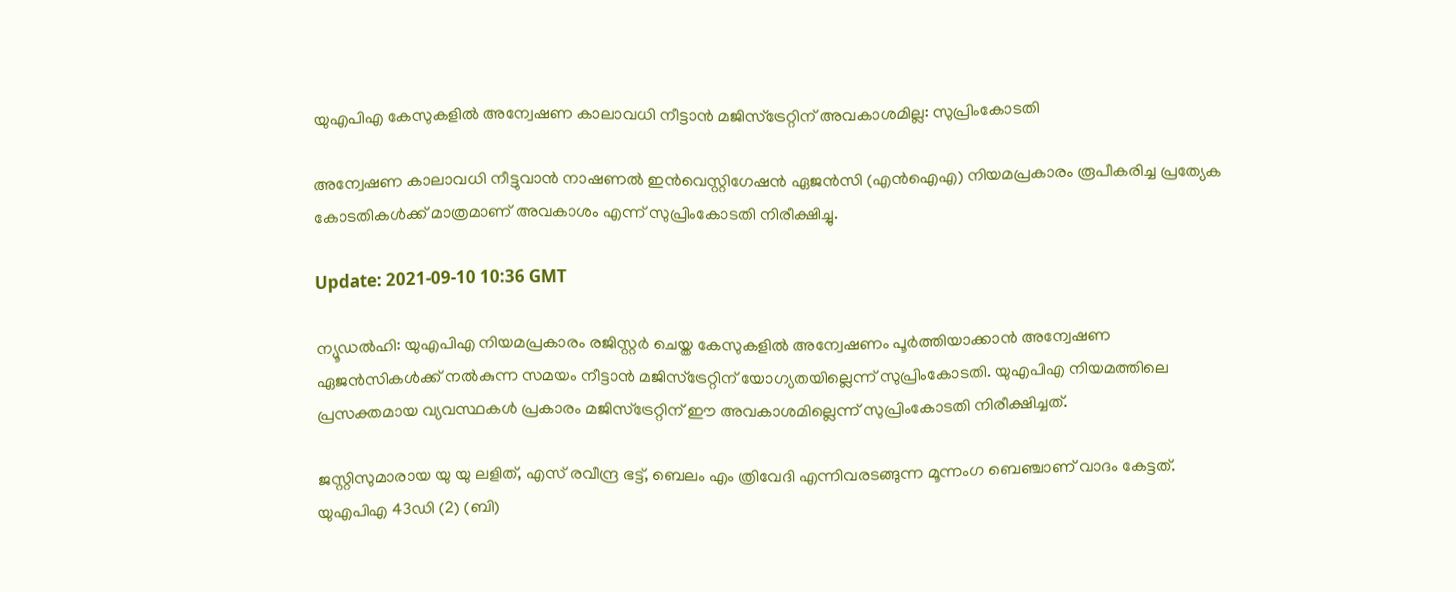യുഎപിഎ കേസുകളില്‍ അന്വേഷണ കാലാവധി നീട്ടാന്‍ മജിസ്‌ട്രേറ്റിന് അവകാശമില്ല: സുപ്രിംകോടതി

അന്വേഷണ കാലാവധി നീട്ടുവാന്‍ നാഷണല്‍ ഇന്‍വെസ്റ്റിഗേഷന്‍ ഏജന്‍സി (എന്‍ഐഎ) നിയമപ്രകാരം രൂപീകരിച്ച പ്രത്യേക കോടതികള്‍ക്ക് മാത്രമാണ് അവകാശം എന്ന് സുപ്രിംകോടതി നിരീക്ഷിച്ചു.

Update: 2021-09-10 10:36 GMT

ന്യൂഡല്‍ഹി: യുഎപിഎ നിയമപ്രകാരം രജിസ്റ്റര്‍ ചെയ്ത കേസുകളില്‍ അന്വേഷണം പൂര്‍ത്തിയാക്കാന്‍ അന്വേഷണ ഏജന്‍സികള്‍ക്ക് നല്‍കുന്ന സമയം നീട്ടാന്‍ മജിസ്‌ട്രേറ്റിന് യോഗ്യതയില്ലെന്ന് സുപ്രിംകോടതി. യുഎപിഎ നിയമത്തിലെ പ്രസക്തമായ വ്യവസ്ഥകള്‍ പ്രകാരം മജിസ്‌ട്രേറ്റിന് ഈ അവകാശമില്ലെന്ന് സുപ്രിംകോടതി നിരീക്ഷിച്ചത്.

ജസ്റ്റിസുമാരായ യു യു ലളിത്, എസ് രവീന്ദ്ര ഭട്ട്, ബെലം എം ത്രിവേദി എന്നിവരടങ്ങുന്ന മൂന്നംഗ ബെഞ്ചാണ് വാദം കേട്ടത്. യുഎപിഎ 43ഡി (2) (ബി)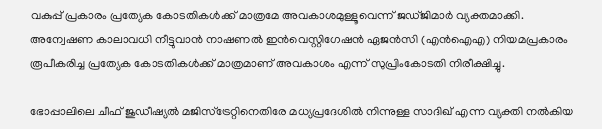വകുപ്പ് പ്രകാരം പ്രത്യേക കോടതികള്‍ക്ക് മാത്രമേ അവകാശമുള്ളൂവെന്ന് ജഡ്ജിമാര്‍ വ്യക്തമാക്കി. അന്വേഷണ കാലാവധി നീട്ടുവാന്‍ നാഷണല്‍ ഇന്‍വെസ്റ്റിഗേഷന്‍ ഏജന്‍സി (എന്‍ഐഎ) നിയമപ്രകാരം രൂപീകരിച്ച പ്രത്യേക കോടതികള്‍ക്ക് മാത്രമാണ് അവകാശം എന്ന് സുപ്രിംകോടതി നിരീക്ഷിച്ചു.

ഭോപ്പാലിലെ ചീഫ് ജുഡീഷ്യല്‍ മജിസ്‌ട്രേറ്റിനെതിരേ മധ്യപ്രദേശില്‍ നിന്നുള്ള സാദിഖ് എന്ന വ്യക്തി നല്‍കിയ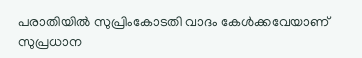പരാതിയില്‍ സുപ്രിംകോടതി വാദം കേള്‍ക്കവേയാണ് സുപ്രധാന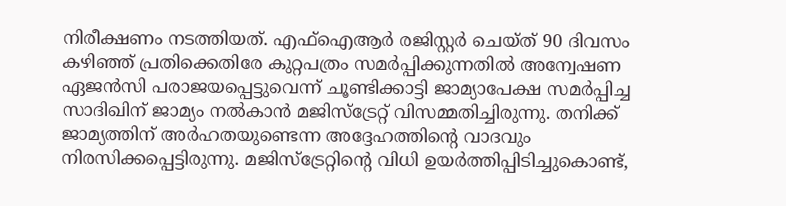നിരീക്ഷണം നടത്തിയത്. എഫ്‌ഐആര്‍ രജിസ്റ്റര്‍ ചെയ്ത് 90 ദിവസം കഴിഞ്ഞ് പ്രതിക്കെതിരേ കുറ്റപത്രം സമര്‍പ്പിക്കുന്നതില്‍ അന്വേഷണ ഏജന്‍സി പരാജയപ്പെട്ടുവെന്ന് ചൂണ്ടിക്കാട്ടി ജാമ്യാപേക്ഷ സമര്‍പ്പിച്ച സാദിഖിന് ജാമ്യം നല്‍കാന്‍ മജിസ്‌ട്രേറ്റ് വിസമ്മതിച്ചിരുന്നു. തനിക്ക് ജാമ്യത്തിന് അര്‍ഹതയുണ്ടെന്ന അദ്ദേഹത്തിന്റെ വാദവും നിരസിക്കപ്പെട്ടിരുന്നു. മജിസ്‌ട്രേറ്റിന്റെ വിധി ഉയര്‍ത്തിപ്പിടിച്ചുകൊണ്ട്,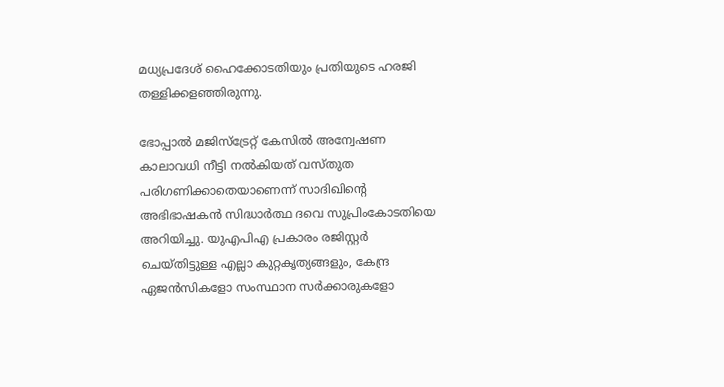മധ്യപ്രദേശ് ഹൈക്കോടതിയും പ്രതിയുടെ ഹരജി തള്ളിക്കളഞ്ഞിരുന്നു.

ഭോപ്പാല്‍ മജിസ്‌ട്രേറ്റ് കേസില്‍ അന്വേഷണ കാലാവധി നീട്ടി നല്‍കിയത് വസ്തുത പരിഗണിക്കാതെയാണെന്ന് സാദിഖിന്റെ അഭിഭാഷകന്‍ സിദ്ധാര്‍ത്ഥ ദവെ സുപ്രിംകോടതിയെ അറിയിച്ചു. യുഎപിഎ പ്രകാരം രജിസ്റ്റര്‍ ചെയ്തിട്ടുള്ള എല്ലാ കുറ്റകൃത്യങ്ങളും, കേന്ദ്ര ഏജന്‍സികളോ സംസ്ഥാന സര്‍ക്കാരുകളോ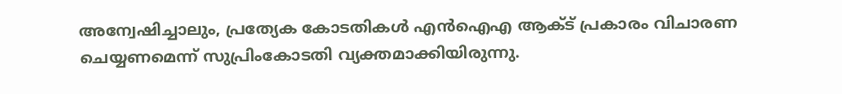അന്വേഷിച്ചാലും, പ്രത്യേക കോടതികള്‍ എന്‍ഐഎ ആക്ട് പ്രകാരം വിചാരണ ചെയ്യണമെന്ന് സുപ്രിംകോടതി വ്യക്തമാക്കിയിരുന്നു.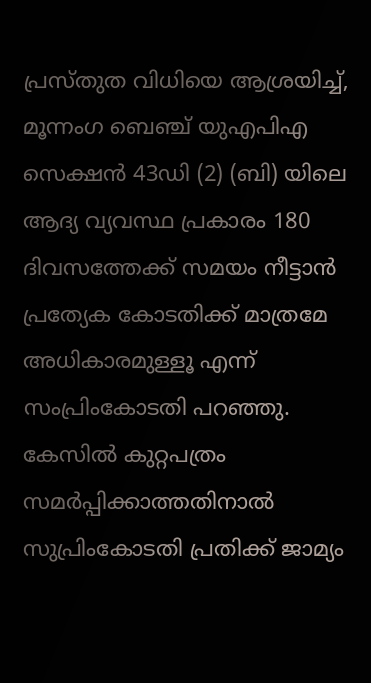പ്രസ്തുത വിധിയെ ആശ്രയിച്ച്, മൂന്നംഗ ബെഞ്ച് യുഎപിഎ സെക്ഷന്‍ 43ഡി (2) (ബി) യിലെ ആദ്യ വ്യവസ്ഥ പ്രകാരം 180 ദിവസത്തേക്ക് സമയം നീട്ടാന്‍ പ്രത്യേക കോടതിക്ക് മാത്രമേ അധികാരമുള്ളൂ എന്ന് സംപ്രിംകോടതി പറഞ്ഞു. കേസില്‍ കുറ്റപത്രം സമര്‍പ്പിക്കാത്തതിനാല്‍ സുപ്രിംകോടതി പ്രതിക്ക് ജാമ്യം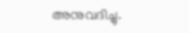അനുവദിച്ചു.